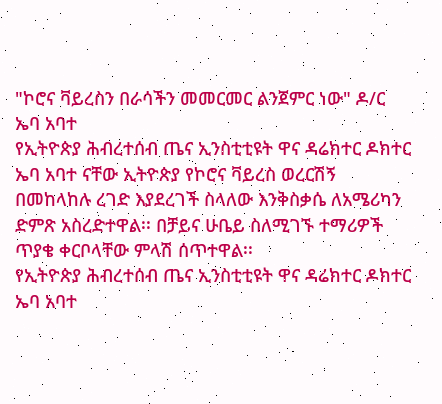"ኮሮና ቫይረስን በራሳችን መመርመር ልንጀምር ነው" ዶ/ር ኤባ አባተ
የኢትዮጵያ ሕብረተሰብ ጤና ኢንስቲቲዩት ዋና ዳሬክተር ዶክተር ኤባ አባተ ናቸው ኢትዮጵያ የኮሮና ቫይረስ ወረርሽኝ በመከላከሉ ረገድ እያደረገች ስላለው እንቅስቃሴ ለአሜሪካን ድምጽ አስረድተዋል፡፡ በቻይና ሁቤይ ስለሚገኙ ተማሪዎች ጥያቄ ቀርቦላቸው ምላሽ ሰጥተዋል፡፡
የኢትዮጵያ ሕብረተሰብ ጤና ኢንስቲቲዩት ዋና ዳሬክተር ዶክተር ኤባ አባተ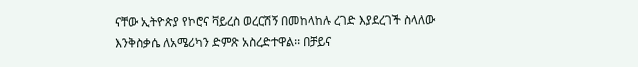ናቸው ኢትዮጵያ የኮሮና ቫይረስ ወረርሽኝ በመከላከሉ ረገድ እያደረገች ስላለው እንቅስቃሴ ለአሜሪካን ድምጽ አስረድተዋል፡፡ በቻይና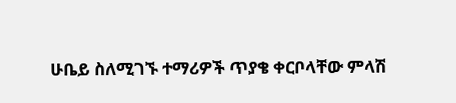ሁቤይ ስለሚገኙ ተማሪዎች ጥያቄ ቀርቦላቸው ምላሽ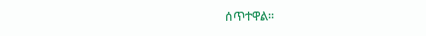ሰጥተዋል፡፡